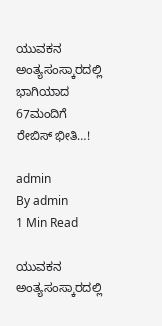ಯುವಕನ ಅಂತ್ಯಸಂಸ್ಕಾರದಲ್ಲಿ ಭಾಗಿಯಾದ 67ಮಂದಿಗೆ ರೇಬಿಸ್ ಭೀತಿ…!

admin
By admin
1 Min Read

ಯುವಕನ ಅಂತ್ಯಸಂಸ್ಕಾರದಲ್ಲಿ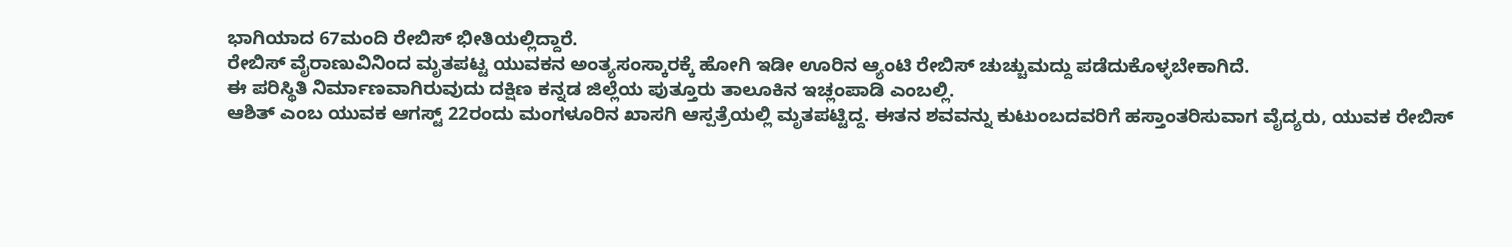ಭಾಗಿಯಾದ 67ಮಂದಿ ರೇಬಿಸ್ ಭೀತಿಯಲ್ಲಿದ್ದಾರೆ.
ರೇಬಿಸ್ ವೈರಾಣುವಿನಿಂದ ಮೃತಪಟ್ಟ ಯುವಕನ ಅಂತ್ಯಸಂಸ್ಕಾರಕ್ಕೆ ಹೋಗಿ ಇಡೀ ಊರಿನ‌‌ ಆ್ಯಂಟಿ ರೇಬಿಸ್ ಚುಚ್ಚುಮದ್ದು ಪಡೆದುಕೊಳ್ಳಬೇಕಾಗಿದೆ.
ಈ ಪರಿಸ್ಥಿತಿ ನಿರ್ಮಾಣವಾಗಿರುವುದು ದಕ್ಷಿಣ ಕನ್ನಡ ಜಿಲ್ಲೆಯ ಪುತ್ತೂರು ತಾಲೂಕಿನ ಇಚ್ಲಂಪಾಡಿ ಎಂಬಲ್ಲಿ.
ಆಶಿತ್ ಎಂಬ ಯುವಕ ಆಗಸ್ಟ್ 22ರಂದು ಮಂಗಳೂರಿನ ಖಾಸಗಿ ಆಸ್ಪತ್ರೆಯಲ್ಲಿ ಮೃತಪಟ್ಟಿದ್ದ. ಈತ‌ನ‌ ಶವವನ್ನು ಕುಟುಂಬದವರಿಗೆ ಹಸ್ತಾಂತರಿಸುವಾಗ ವೈದ್ಯರು, ಯುವಕ ರೇಬಿಸ್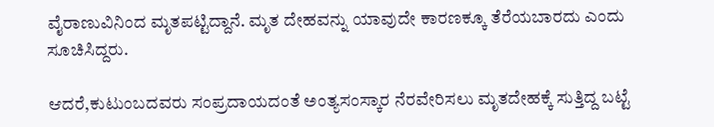ವೈರಾಣುವಿನಿಂದ ಮೃತಪಟ್ಟಿದ್ದಾನೆ. ಮೃತ ದೇಹವನ್ನು ಯಾವುದೇ ಕಾರಣಕ್ಕೂ ತೆರೆಯಬಾರದು ಎಂದು ಸೂಚಿಸಿದ್ದರು.

ಆದರೆ,ಕುಟುಂಬದವರು ಸಂಪ್ರದಾಯದಂತೆ ಅಂತ್ಯಸಂಸ್ಕಾರ ನೆರವೇರಿಸಲು ಮೃತದೇಹಕ್ಕೆ ಸುತ್ತಿದ್ದ ಬಟ್ಟೆ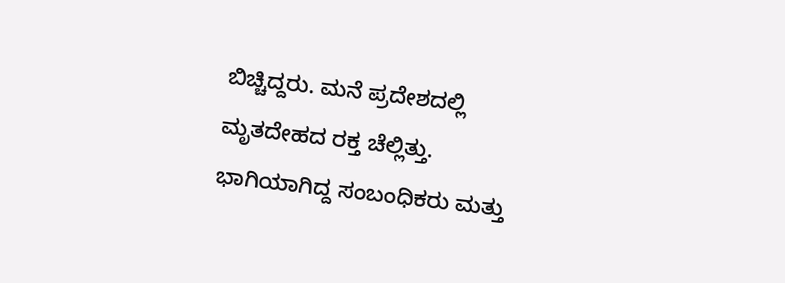ಬಿಚ್ಚಿದ್ದರು. ಮನೆ ಪ್ರದೇಶದಲ್ಲಿ ಮೃತದೇಹದ ರಕ್ತ ಚೆಲ್ಲಿತ್ತು. ಭಾಗಿಯಾಗಿದ್ದ ಸಂಬಂಧಿಕರು ಮತ್ತು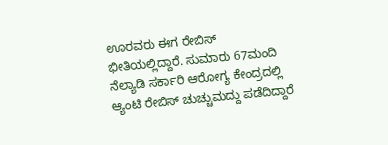ಊರವರು ಈಗ ರೇಬಿಸ್ ಭೀತಿಯಲ್ಲಿದ್ದಾರೆ. ಸುಮಾರು 67ಮಂದಿ ನೆಲ್ಯಾಡಿ ಸರ್ಕಾರಿ ಆರೋಗ್ಯ ಕೇಂದ್ರದಲ್ಲಿ ಆ್ಯಂಟಿ ರೇಬಿಸ್ ಚುಚ್ಚುಮದ್ದು ಪಡೆದಿದ್ದಾರೆ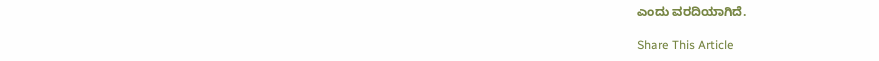ಎಂದು ವರದಿಯಾಗಿದೆ.

Share This Article